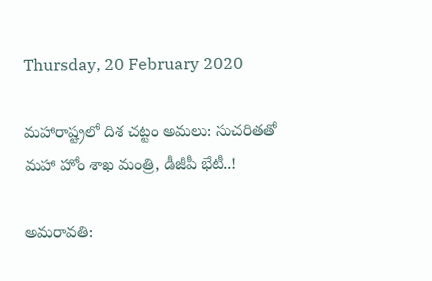Thursday, 20 February 2020

మహారాష్ట్రలో దిశ చట్టం అమలు: సుచరితతో మహా హోం శాఖ మంత్రి, డీజీపీ భేటీ..!

అమరావతి: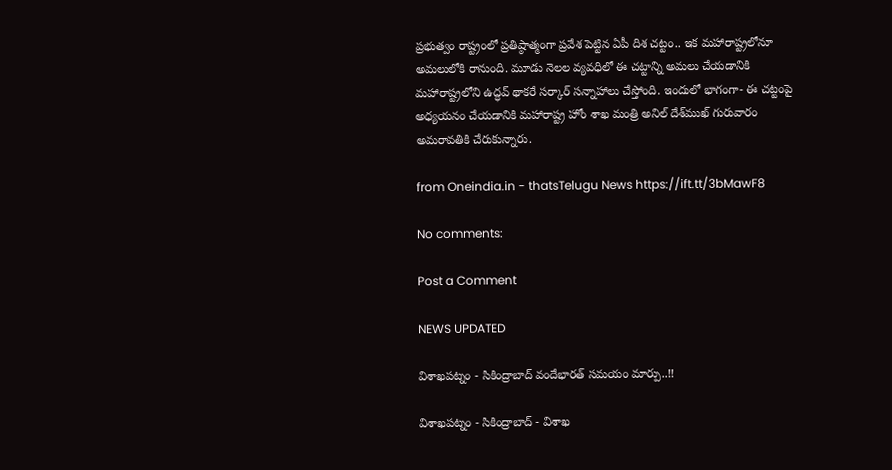ప్రభుత్వం రాష్ట్రంలో ప్రతిష్ఠాత్మంగా ప్రవేశ పెట్టిన ఏపీ దిశ చట్టం.. ఇక మహారాష్ట్రలోనూ అమలులోకి రానుంది. మూడు నెలల వ్యవధిలో ఈ చట్టాన్ని అమలు చేయడానికి మహారాష్ట్రలోని ఉద్ధవ్ థాకరే సర్కార్ సన్నాహాలు చేస్తోంది. ఇందులో భాగంగా- ఈ చట్టంపై అధ్యయనం చేయడానికి మహారాష్ట్ర హోం శాఖ మంత్రి అనిల్ దేశ్‌ముఖ్ గురువారం అమరావతికి చేరుకున్నారు.

from Oneindia.in - thatsTelugu News https://ift.tt/3bMawF8

No comments:

Post a Comment

NEWS UPDATED

విశాఖపట్నం - సికింద్రాబాద్ వందేభారత్ సమయం మార్పు..!!

విశాఖపట్నం - సికింద్రాబాద్ - విశాఖ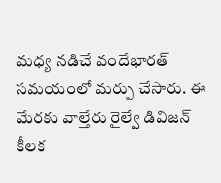మధ్య నడిచే వందేభారత్ సమయంలో మర్పు చేసారు. ఈ మేరకు వాల్తేరు రైల్వే డివిజన్ కీలక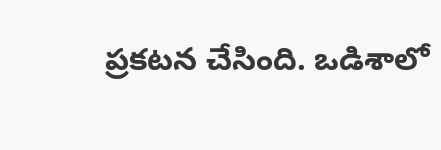ప్రకటన చేసింది. ఒడిశాలో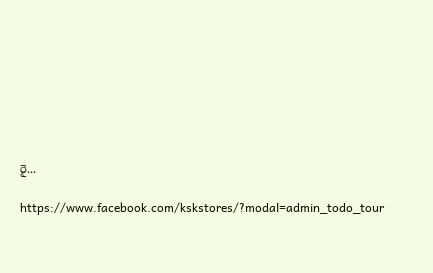రై...

https://www.facebook.com/kskstores/?modal=admin_todo_tour